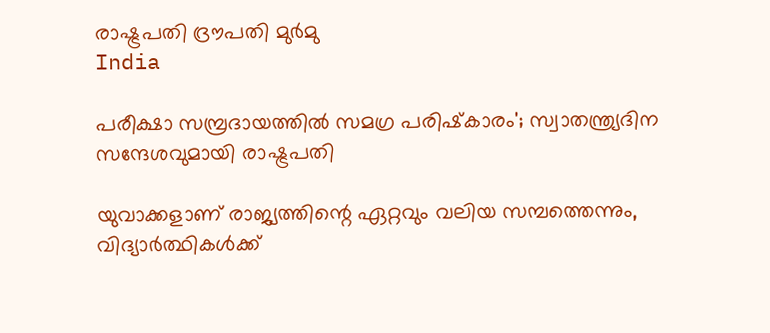രാഷ്ട്രപതി ദ്രൗപതി മുർമു
India

പരീക്ഷാ സമ്പ്രദായത്തിൽ സമഗ്ര പരിഷ്‌കാരം'; സ്വാതന്ത്ര്യദിന സന്ദേശവുമായി രാഷ്ട്രപതി

യുവാക്കളാണ് രാജ്യത്തിന്റെ ഏറ്റവും വലിയ സമ്പത്തെന്നും, വിദ്യാർത്ഥികൾക്ക്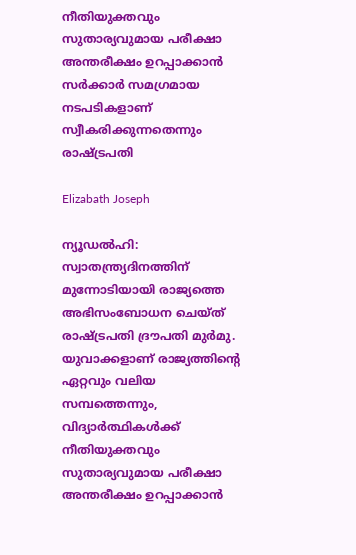നീതിയുക്തവും സുതാര്യവുമായ പരീക്ഷാ അന്തരീക്ഷം ഉറപ്പാക്കാൻ സർക്കാർ സമഗ്രമായ നടപടികളാണ് സ്വീകരിക്കുന്നതെന്നും രാഷ്ട്രപതി

Elizabath Joseph

ന്യൂഡൽഹി: സ്വാതന്ത്ര്യദിനത്തിന് മുന്നോടിയായി രാജ്യത്തെ അഭിസംബോധന ചെയ്ത് രാഷ്ട്രപതി ദ്രൗപതി മുർമു. യുവാക്കളാണ് രാജ്യത്തിന്റെ ഏറ്റവും വലിയ സമ്പത്തെന്നും, വിദ്യാർത്ഥികൾക്ക് നീതിയുക്തവും സുതാര്യവുമായ പരീക്ഷാ അന്തരീക്ഷം ഉറപ്പാക്കാൻ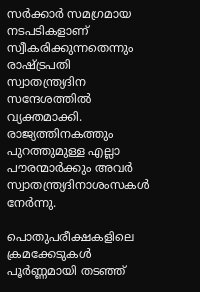സർക്കാർ സമഗ്രമായ നടപടികളാണ് സ്വീകരിക്കുന്നതെന്നും രാഷ്ട്രപതി സ്വാതന്ത്ര്യദിന സന്ദേശത്തിൽ വ്യക്തമാക്കി. രാജ്യത്തിനകത്തും പുറത്തുമുള്ള എല്ലാ പൗരന്മാർക്കും അവർ സ്വാതന്ത്ര്യദിനാശംസകൾ നേർന്നു.

പൊതുപരീക്ഷകളിലെ ക്രമക്കേടുകൾ പൂർണ്ണമായി തടഞ്ഞ്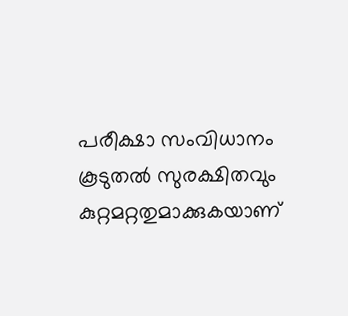പരീക്ഷാ സംവിധാനം കൂടുതൽ സുരക്ഷിതവും കുറ്റമറ്റതുമാക്കുകയാണ്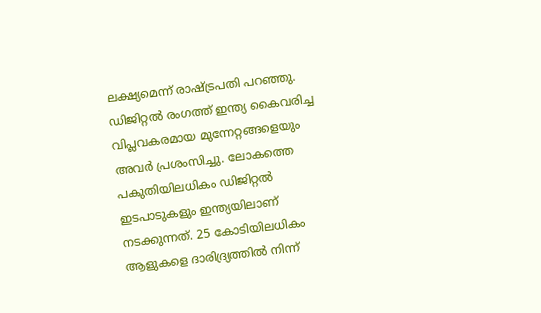ലക്ഷ്യമെന്ന് രാഷ്ട്രപതി പറഞ്ഞു. ഡിജിറ്റൽ രംഗത്ത് ഇന്ത്യ കൈവരിച്ച വിപ്ലവകരമായ മുന്നേറ്റങ്ങളെയും അവർ പ്രശംസിച്ചു. ലോകത്തെ പകുതിയിലധികം ഡിജിറ്റൽ ഇടപാടുകളും ഇന്ത്യയിലാണ് നടക്കുന്നത്. 25 കോടിയിലധികം ആളുകളെ ദാരിദ്ര്യത്തിൽ നിന്ന്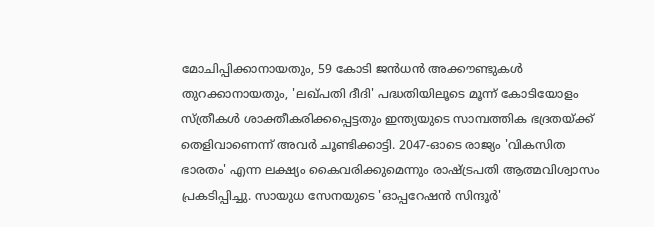മോചിപ്പിക്കാനായതും, 59 കോടി ജൻധൻ അക്കൗണ്ടുകൾ തുറക്കാനായതും, 'ലഖ്പതി ദീദി' പദ്ധതിയിലൂടെ മൂന്ന് കോടിയോളം സ്ത്രീകൾ ശാക്തീകരിക്കപ്പെട്ടതും ഇന്ത്യയുടെ സാമ്പത്തിക ഭദ്രതയ്ക്ക് തെളിവാണെന്ന് അവർ ചൂണ്ടിക്കാട്ടി. 2047-ഓടെ രാജ്യം 'വികസിത ഭാരതം' എന്ന ലക്ഷ്യം കൈവരിക്കുമെന്നും രാഷ്ട്രപതി ആത്മവിശ്വാസം പ്രകടിപ്പിച്ചു. സായുധ സേനയുടെ 'ഓപ്പറേഷൻ സിന്ദൂർ'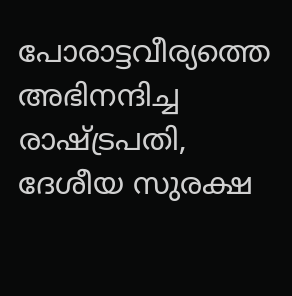പോരാട്ടവീര്യത്തെ അഭിനന്ദിച്ച രാഷ്ട്രപതി, ദേശീയ സുരക്ഷ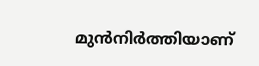മുൻനിർത്തിയാണ്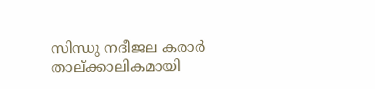സിന്ധു നദീജല കരാർ താല്ക്കാലികമായി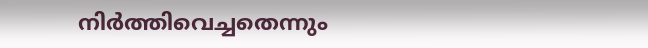നിർത്തിവെച്ചതെന്നും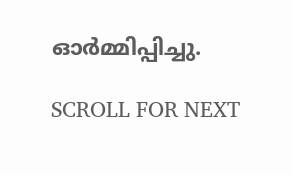ഓർമ്മിപ്പിച്ചു.

SCROLL FOR NEXT